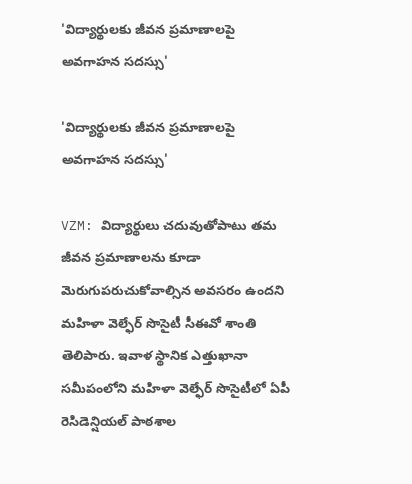'విద్యార్థులకు జీవన ప్రమాణాలపై అవగాహన సదస్సు'

'విద్యార్థులకు జీవన ప్రమాణాలపై అవగాహన సదస్సు'

VZM: విద్యార్థులు చదువుతోపాటు తమ జీవన ప్రమాణాలను కూడా మెరుగుపరుచుకోవాల్సిన అవసరం ఉందని మహిళా వెల్ఫేర్ సొసైటీ సీఈవో శాంతి తెలిపారు. ఇవాళ స్థానిక ఎత్తుఖానా సమీపంలోని మహిళా వెల్ఫేర్ సొసైటీలో ఏపీ రెసిడెన్షియల్ పాఠశాల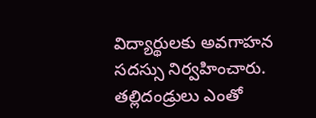విద్యార్థులకు అవగాహన సదస్సు నిర్వహించారు. తల్లిదండ్రులు ఎంతో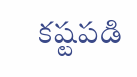కష్టపడి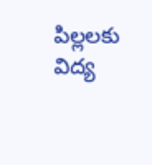పిల్లలకు విద్య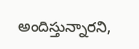అందిస్తున్నారని,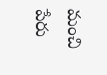మంచి పేరు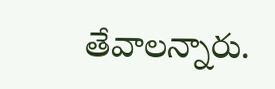తేవాలన్నారు.